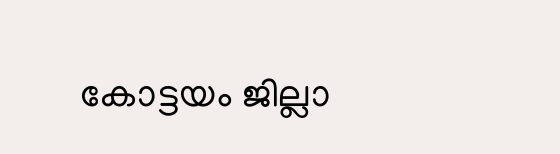കോട്ടയം ജില്ലാ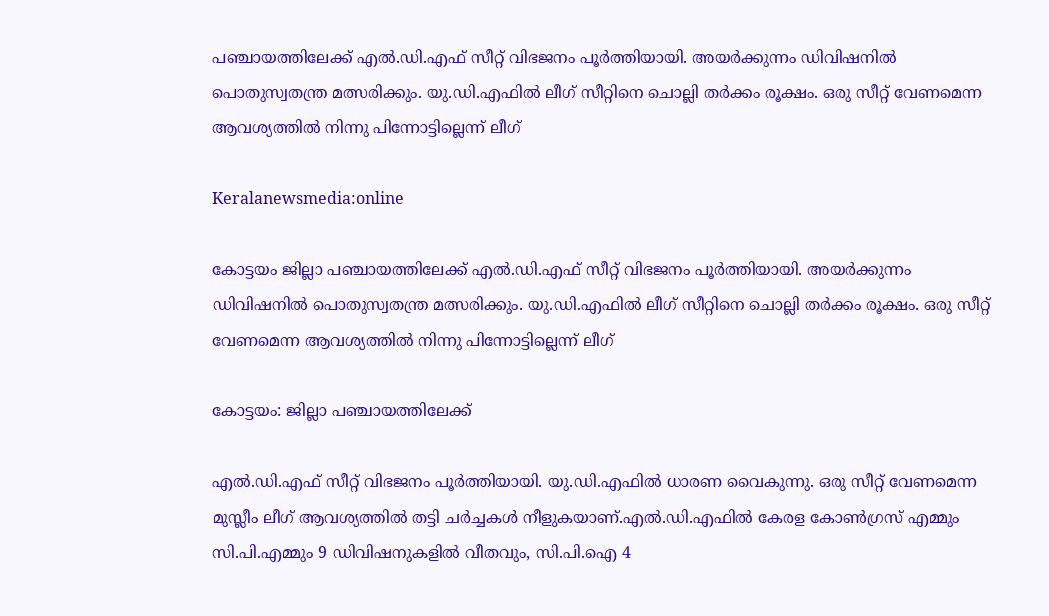പഞ്ചായത്തിലേക്ക് എൽ.ഡി.എഫ് സീറ്റ് വിഭജനം പൂർത്തിയായി. അയർക്കുന്നം ഡിവിഷനിൽ പൊതുസ്വതന്ത്ര മത്സരിക്കും. യു.ഡി.എഫിൽ ലീഗ് സീറ്റിനെ ചൊല്ലി തർക്കം രൂക്ഷം. ഒരു സീറ്റ് വേണമെന്ന ആവശ്യത്തിൽ നിന്നു പിന്നോട്ടില്ലെന്ന് ലീഗ്

Keralanewsmedia:online

കോട്ടയം ജില്ലാ പഞ്ചായത്തിലേക്ക് എൽ.ഡി.എഫ് സീറ്റ് വിഭജനം പൂർത്തിയായി. അയർക്കുന്നം ഡിവിഷനിൽ പൊതുസ്വതന്ത്ര മത്സരിക്കും. യു.ഡി.എഫിൽ ലീഗ് സീറ്റിനെ ചൊല്ലി തർക്കം രൂക്ഷം. ഒരു സീറ്റ് വേണമെന്ന ആവശ്യത്തിൽ നിന്നു പിന്നോട്ടില്ലെന്ന് ലീഗ്

കോട്ടയം: ജില്ലാ പഞ്ചായത്തിലേക്ക്

എൽ.ഡി.എഫ് സീറ്റ് വിഭജനം പൂർത്തിയായി. യു.ഡി.എഫിൽ ധാരണ വൈകുന്നു. ഒരു സീറ്റ് വേണമെന്ന മുസ്ലീം ലീഗ് ആവശ്യത്തിൽ തട്ടി ചർച്ചകൾ നീളുകയാണ്.എൽ.ഡി.എഫിൽ കേരള കോൺഗ്രസ് എമ്മും സി.പി.എമ്മും 9 ഡിവിഷനുകളിൽ വീതവും, സി.പി.ഐ 4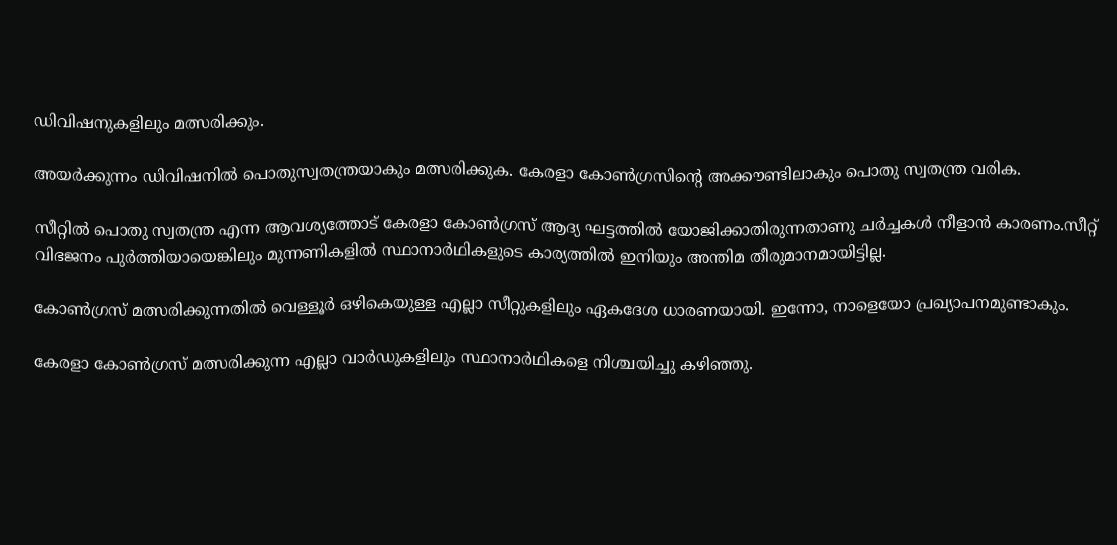ഡിവിഷനുകളിലും മത്സരിക്കും.

അയർക്കുന്നം ഡിവിഷനിൽ പൊതുസ്വതന്ത്രയാകും മത്സരിക്കുക. കേരളാ കോൺഗ്രസിന്റെ അക്കൗണ്ടിലാകും പൊതു സ്വതന്ത്ര വരിക.

സീറ്റിൽ പൊതു സ്വതന്ത്ര എന്ന ആവശ്യത്തോട് കേരളാ കോൺഗ്രസ് ആദ്യ ഘട്ടത്തിൽ യോജിക്കാതിരുന്നതാണു ചർച്ചകൾ നീളാൻ കാരണം.സീറ്റ് വിഭജനം പുർത്തിയായെങ്കിലും മുന്നണികളിൽ സ്ഥാനാർഥികളുടെ കാര്യത്തിൽ ഇനിയും അന്തിമ തീരുമാനമായിട്ടില്ല.

കോൺഗ്രസ് മത്സരിക്കുന്നതിൽ വെള്ളൂർ ഒഴികെയുള്ള എല്ലാ സീറ്റുകളിലും ഏകദേശ ധാരണയായി. ഇന്നോ, നാളെയോ പ്രഖ്യാപനമുണ്ടാകും.

കേരളാ കോൺഗ്രസ് മത്സരിക്കുന്ന എല്ലാ വാർഡുകളിലും സ്ഥാനാർഥികളെ നിശ്ചയിച്ചു കഴിഞ്ഞു.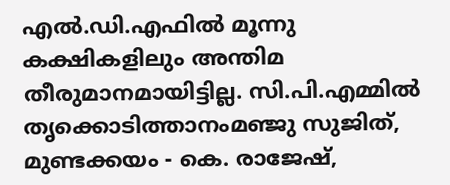എൽ.ഡി.എഫിൽ മൂന്നു കക്ഷികളിലും അന്തിമ തീരുമാനമായിട്ടില്ല. സി.പി.എമ്മിൽ തൃക്കൊടിത്താനംമഞ്ജു സുജിത്, മുണ്ടക്കയം - കെ. രാജേഷ്,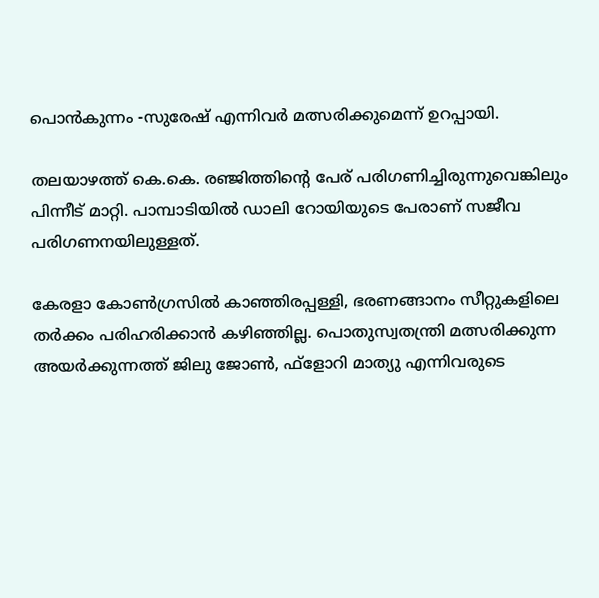പൊൻകുന്നം -സുരേഷ് എന്നിവർ മത്സരിക്കുമെന്ന് ഉറപ്പായി.

തലയാഴത്ത് കെ.കെ. രഞ്ജിത്തിന്റെ പേര് പരിഗണിച്ചിരുന്നുവെങ്കിലും പിന്നീട് മാറ്റി. പാമ്പാടിയിൽ ഡാലി റോയിയുടെ പേരാണ് സജീവ പരിഗണനയിലുള്ളത്.

കേരളാ കോൺഗ്രസിൽ കാഞ്ഞിരപ്പള്ളി, ഭരണങ്ങാനം സീറ്റുകളിലെ തർക്കം പരിഹരിക്കാൻ കഴിഞ്ഞില്ല. പൊതുസ്വതന്ത്രി മത്സരിക്കുന്ന അയർക്കുന്നത്ത് ജിലു ജോൺ, ഫ്ളോറി മാത്യു എന്നിവരുടെ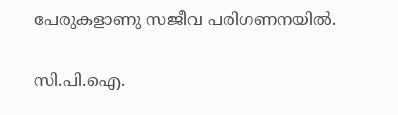പേരുകളാണു സജീവ പരിഗണനയിൽ.

സി.പി.ഐ.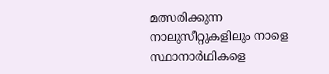മത്സരിക്കുന്ന നാലുസീറ്റുകളിലും നാളെ സ്ഥാനാർഥികളെ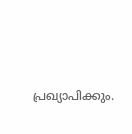പ്രഖ്യാപിക്കും.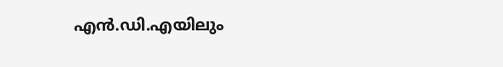എൻ.ഡി.എയിലും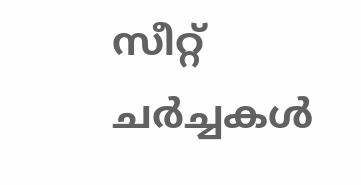സീറ്റ് ചർച്ചകൾ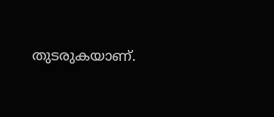തുടരുകയാണ്.